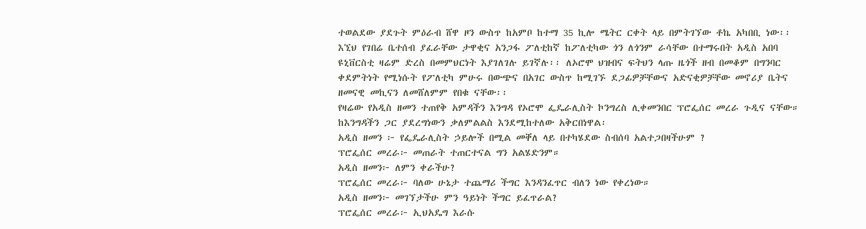ተወልደው ያደጉት ምዕራብ ሸዋ ዞን ውስጥ ከአምቦ ከተማ 35 ኪሎ ሜትር ርቀት ላይ በምትገኘው ቶኬ አካበቢ ነው፡፡ እኚህ የገበሬ ቤተሰብ ያፈራቸው ታዋቂና አንጋፋ ፖለቲከኛ ከፖለቲካው ጎን ለጎንም ራሳቸው በተማሩበት አዲስ አበባ ዩኒቨርስቲ ዛሬም ድረስ በመምህርነት እያገለገሉ ይገኛሉ፡፡ ለኦሮሞ ህዝብና ፍትህን ላጡ ዜጎች ዘብ በመቆም በግንባር ቀደምትነት የሚነሱት የፖለቲካ ምሁሩ በውጭና በአገር ውስጥ ከሚገኙ ደጋፊዎቻቸውና አድናቂዎቻቸው መኖሪያ ቤትና ዘመናዊ መኪናን ለመሸለምም የበቁ ናቸው፡፡
የዛሬው የአዲስ ዘመን ተጠየቅ አምዳችን እንግዳ የኦሮሞ ፌዴራሊስት ኮንግረስ ሊቀመንበር ፕሮፌሰር መረራ ጉዲና ናቸው። ከእንግዳችን ጋር ያደረግነውን ቃለምልልስ እንደሚከተለው አቅርበነዋል፡
አዲስ ዘመን ፦ የፌዴራሊስት ኃይሎች በሚል መቐለ ላይ በተካሄደው ስብሰባ አልተጋበዛችሁም ?
ፕሮፌሰር መረራ፦ መጠራት ተጠርተናል ግን አልሄድንም።
አዲስ ዘመን፦ ለምን ቀራችሁ?
ፕሮፌሰር መረራ፦ ባለው ሁኔታ ተጨማሪ ችግር እንዳንፈጥር ብለን ነው የቀረነው።
አዲስ ዘመን፦ መገኘታችሁ ምን ዓይነት ችግር ይፈጥራል?
ፕሮፌሰር መረራ፦ ኢህአዴግ እራሱ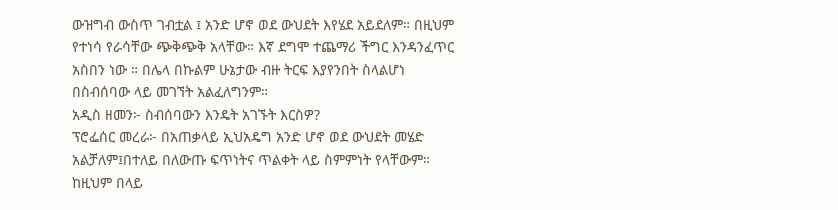ውዝግብ ውስጥ ገብቷል ፤ አንድ ሆኖ ወደ ውህደት እየሄደ አይደለም። በዚህም የተነሳ የራሳቸው ጭቅጭቅ አላቸው። እኛ ደግሞ ተጨማሪ ችግር እንዳንፈጥር አስበን ነው ። በሌላ በኩልም ሁኔታው ብዙ ትርፍ እያየንበት ስላልሆነ በስብሰባው ላይ መገኘት አልፈለግንም።
አዲስ ዘመን፦ ስብሰባውን እንዴት አገኙት እርስዎ?
ፕሮፌሰር መረራ፦ በአጠቃላይ ኢህአዴግ አንድ ሆኖ ወደ ውህደት መሄድ አልቻለም፤በተለይ በለውጡ ፍጥነትና ጥልቀት ላይ ስምምነት የላቸውም። ከዚህም በላይ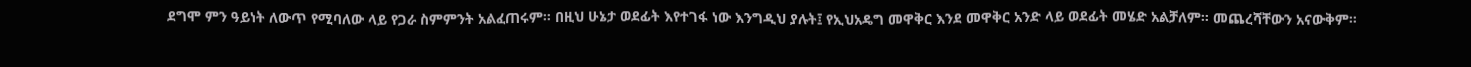ደግሞ ምን ዓይነት ለውጥ የሚባለው ላይ የጋራ ስምምንት አልፈጠሩም። በዚህ ሁኔታ ወደፊት እየተገፋ ነው እንግዲህ ያሉት፤ የኢህአዴግ መዋቅር እንደ መዋቅር አንድ ላይ ወደፊት መሄድ አልቻለም። መጨረሻቸውን አናውቅም።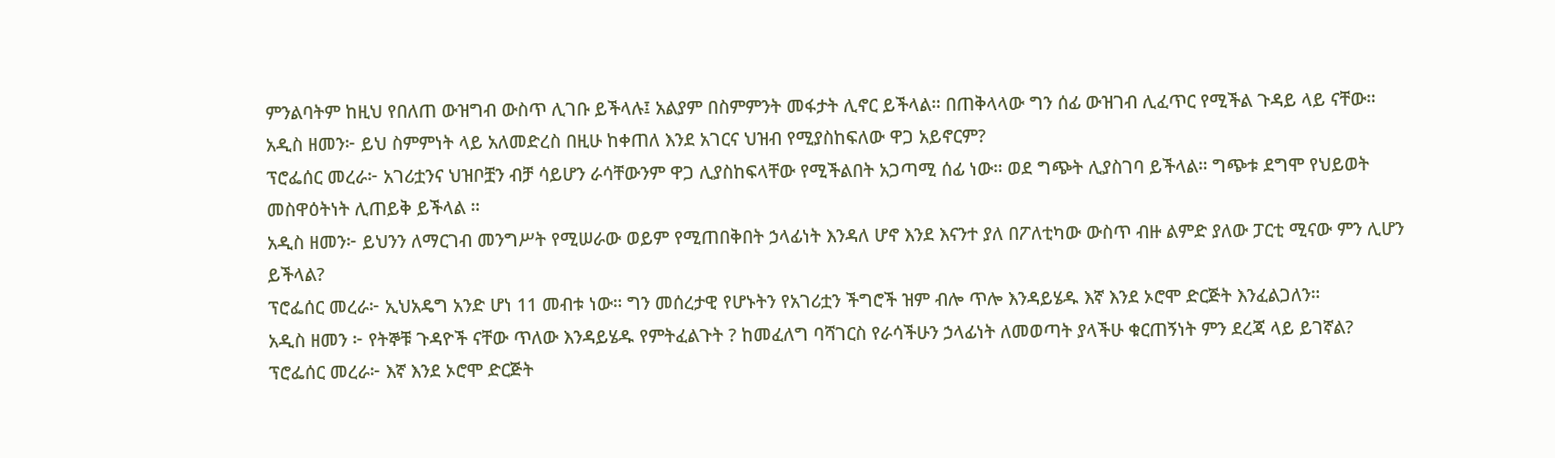ምንልባትም ከዚህ የበለጠ ውዝግብ ውስጥ ሊገቡ ይችላሉ፤ አልያም በስምምንት መፋታት ሊኖር ይችላል። በጠቅላላው ግን ሰፊ ውዝገብ ሊፈጥር የሚችል ጉዳይ ላይ ናቸው።
አዲስ ዘመን፦ ይህ ስምምነት ላይ አለመድረስ በዚሁ ከቀጠለ እንደ አገርና ህዝብ የሚያስከፍለው ዋጋ አይኖርም?
ፕሮፌሰር መረራ፦ አገሪቷንና ህዝቦቿን ብቻ ሳይሆን ራሳቸውንም ዋጋ ሊያስከፍላቸው የሚችልበት አጋጣሚ ሰፊ ነው። ወደ ግጭት ሊያስገባ ይችላል። ግጭቱ ደግሞ የህይወት መስዋዕትነት ሊጠይቅ ይችላል ።
አዲስ ዘመን፦ ይህንን ለማርገብ መንግሥት የሚሠራው ወይም የሚጠበቅበት ኃላፊነት እንዳለ ሆኖ እንደ እናንተ ያለ በፖለቲካው ውስጥ ብዙ ልምድ ያለው ፓርቲ ሚናው ምን ሊሆን ይችላል?
ፕሮፌሰር መረራ፦ ኢህአዴግ አንድ ሆነ 11 መብቱ ነው። ግን መሰረታዊ የሆኑትን የአገሪቷን ችግሮች ዝም ብሎ ጥሎ እንዳይሄዱ እኛ እንደ ኦሮሞ ድርጅት እንፈልጋለን።
አዲስ ዘመን ፦ የትኞቹ ጉዳዮች ናቸው ጥለው እንዳይሄዱ የምትፈልጉት ? ከመፈለግ ባሻገርስ የራሳችሁን ኃላፊነት ለመወጣት ያላችሁ ቁርጠኝነት ምን ደረጃ ላይ ይገኛል?
ፕሮፌሰር መረራ፦ እኛ እንደ ኦሮሞ ድርጅት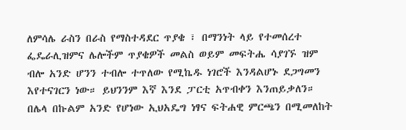ለምሳሌ ራስን በራስ የማስተዳደር ጥያቄ ፣ በማንነት ላይ የተመሰረተ ፌዴራሊዝምና ሌሎችም ጥያቄዎች መልስ ወይም መፍትሔ ሳያገኙ ዝም ብሎ አንድ ሆንን ተብሎ ተጥለው የሚኬዱ ነገሮች እንዳልሆኑ ደጋግመን እየተናገርን ነው። ይህንንም እኛ እንደ ፓርቲ አጥብቀን እንጠይቃለን።
በሌላ በኩልም አንድ የሆነው ኢህአዴግ ነፃና ፍትሐዊ ምርጫን በሚመለከት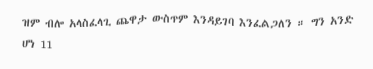ዝም ብሎ አላስፈላጊ ጨዋታ ውስጥም እንዳይገባ እንፈልጋለን ። ግን አንድ ሆነ 11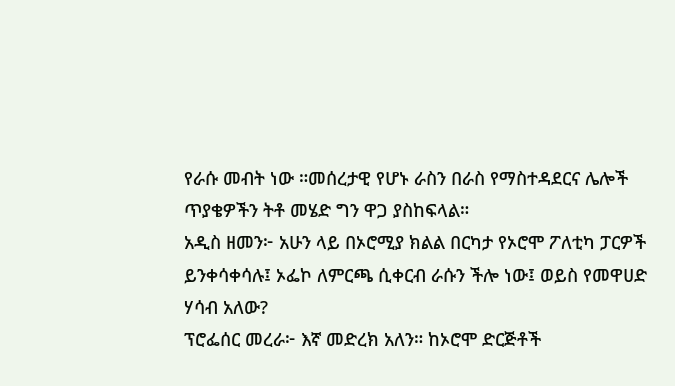የራሱ መብት ነው ።መሰረታዊ የሆኑ ራስን በራስ የማስተዳደርና ሌሎች ጥያቄዎችን ትቶ መሄድ ግን ዋጋ ያስከፍላል።
አዲስ ዘመን፦ አሁን ላይ በኦሮሚያ ክልል በርካታ የኦሮሞ ፖለቲካ ፓርዎች ይንቀሳቀሳሉ፤ ኦፌኮ ለምርጫ ሲቀርብ ራሱን ችሎ ነው፤ ወይስ የመዋሀድ ሃሳብ አለው?
ፕሮፌሰር መረራ፦ እኛ መድረክ አለን። ከኦሮሞ ድርጅቶች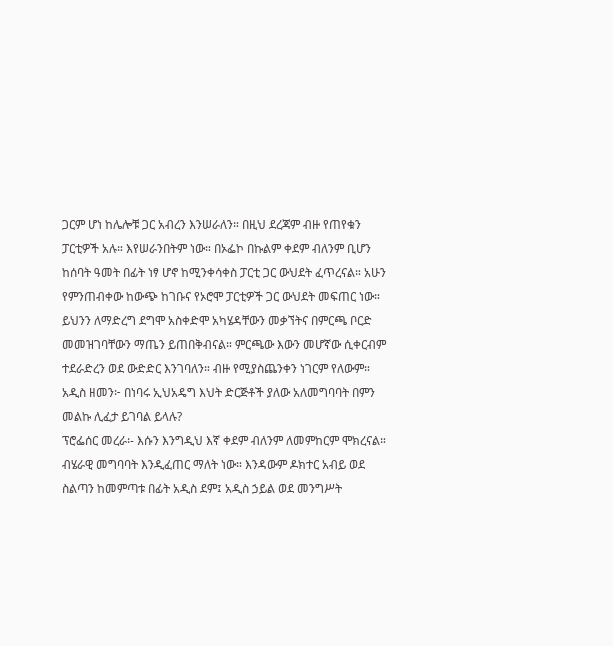ጋርም ሆነ ከሌሎቹ ጋር አብረን እንሠራለን። በዚህ ደረጃም ብዙ የጠየቁን ፓርቲዎች አሉ። እየሠራንበትም ነው። በኦፌኮ በኩልም ቀደም ብለንም ቢሆን ከሰባት ዓመት በፊት ነፃ ሆኖ ከሚንቀሳቀስ ፓርቲ ጋር ውህደት ፈጥረናል። አሁን የምንጠብቀው ከውጭ ከገቡና የኦሮሞ ፓርቲዎች ጋር ውህደት መፍጠር ነው። ይህንን ለማድረግ ደግሞ አስቀድሞ አካሄዳቸውን መቃኘትና በምርጫ ቦርድ መመዝገባቸውን ማጤን ይጠበቅብናል። ምርጫው እውን መሆኛው ሲቀርብም ተደራድረን ወደ ውድድር እንገባለን። ብዙ የሚያስጨንቀን ነገርም የለውም።
አዲስ ዘመን፦ በነባሩ ኢህአዴግ እህት ድርጅቶች ያለው አለመግባባት በምን መልኩ ሊፈታ ይገባል ይላሉ?
ፕሮፌሰር መረራ፡- እሱን እንግዲህ እኛ ቀደም ብለንም ለመምከርም ሞክረናል። ብሄራዊ መግባባት እንዲፈጠር ማለት ነው። እንዳውም ዶክተር አብይ ወደ ስልጣን ከመምጣቱ በፊት አዲስ ደም፤ አዲስ ኃይል ወደ መንግሥት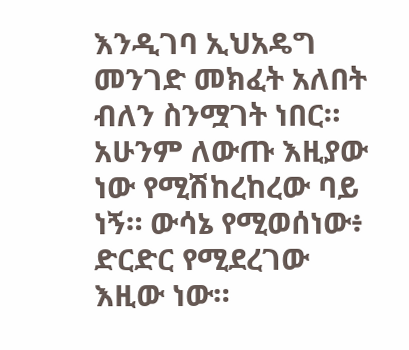እንዲገባ ኢህአዴግ መንገድ መክፈት አለበት ብለን ስንሟገት ነበር። አሁንም ለውጡ እዚያው ነው የሚሽከረከረው ባይ ነኝ። ውሳኔ የሚወሰነው፥ ድርድር የሚደረገው እዚው ነው።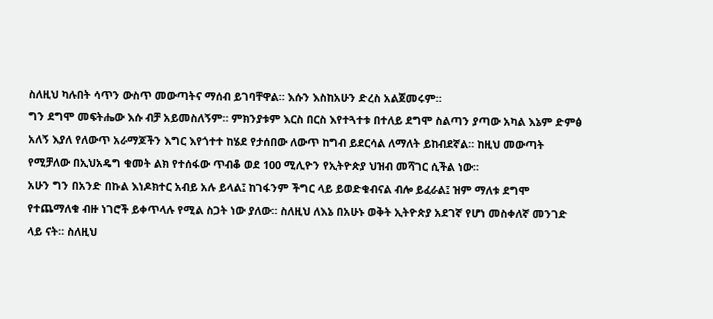ስለዚህ ካሉበት ሳጥን ውስጥ መውጣትና ማሰብ ይገባቸዋል። እሱን እስከአሁን ድረስ አልጀመሩም።
ግን ደግሞ መፍትሔው እሱ ብቻ አይመስለኝም። ምክንያቱም እርስ በርስ እየተጓተቱ በተለይ ደግሞ ስልጣን ያጣው አካል እኔም ድምፅ አለኝ እያለ የለውጥ አራማጆችን እግር እየጎተተ ከሄደ የታሰበው ለውጥ ከግብ ይደርሳል ለማለት ይከብደኛል። ከዚህ መውጣት የሚቻለው በኢህአዴግ ቁመት ልክ የተሰፋው ጥብቆ ወደ 100 ሚሊዮን የኢትዮጵያ ህዝብ መሻገር ሲችል ነው።
አሁን ግን በአንድ በኩል እነዶክተር አብይ አሉ ይላል፤ ከገፋንም ችግር ላይ ይወድቁብናል ብሎ ይፈራል፤ ዝም ማለቱ ደግሞ የተጨማለቁ ብዙ ነገሮች ይቀጥላሉ የሚል ስጋት ነው ያለው። ስለዚህ ለእኔ በአሁኑ ወቅት ኢትዮጵያ አደገኛ የሆነ መስቀለኛ መንገድ ላይ ናት። ስለዚህ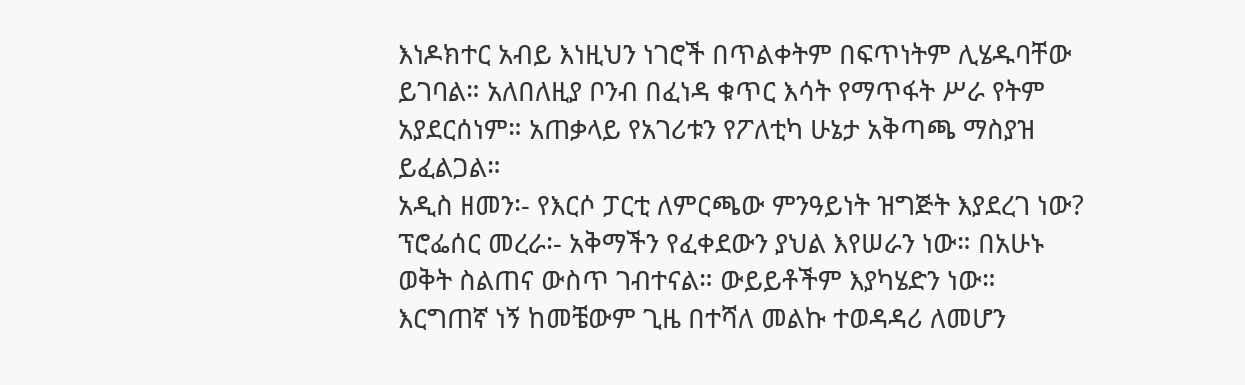እነዶክተር አብይ እነዚህን ነገሮች በጥልቀትም በፍጥነትም ሊሄዱባቸው ይገባል። አለበለዚያ ቦንብ በፈነዳ ቁጥር እሳት የማጥፋት ሥራ የትም አያደርሰነም። አጠቃላይ የአገሪቱን የፖለቲካ ሁኔታ አቅጣጫ ማስያዝ ይፈልጋል።
አዲስ ዘመን፡- የእርሶ ፓርቲ ለምርጫው ምንዓይነት ዝግጅት እያደረገ ነው?
ፕሮፌሰር መረራ፡- አቅማችን የፈቀደውን ያህል እየሠራን ነው። በአሁኑ ወቅት ስልጠና ውስጥ ገብተናል። ውይይቶችም እያካሄድን ነው። እርግጠኛ ነኝ ከመቼውም ጊዜ በተሻለ መልኩ ተወዳዳሪ ለመሆን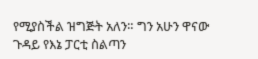የሚያስችል ዝግጅት አለን። ግን አሁን ዋናው ጉዳይ የእኔ ፓርቲ ስልጣን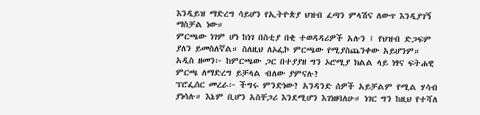እንዲይዝ ማድረግ ሳይሆን የኢትዮጵያ ህዝብ ፈጣን ምላሽና ለውጥ እንዲያገኝ ማስቻል ነው።
ምርጫው ነገም ሆነ ከነገ በስቲያ በቂ ተወዳዳሪዎች አሉን ፤ የህዝብ ድጋፍም ያለን ይመስለኛል። ስለዚህ ለኦፌኮ ምርጫው የሚያስጨንቀው አይሆንም።
አዲስ ዘመን፦ ከምርጫው ጋር በተያያዘ ግን ኦሮሚያ ክልል ላይ ነፃና ፍትሐዊ ምርጫ ለማድረግ ይቻላል ብለው ያምናሉ?
ፕሮፌሰር መረራ፦ ችግሩ ምንድነው? አንዳንድ ሰዎች አይቻልም የሚል ሃሳብ ያነሳሉ። እኔም ቢሆን አስቸጋሪ እንደሚሆን እገነዘባለሁ። ነገር ግን ከዚህ የተሻለ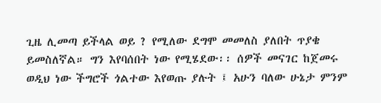ጊዜ ሊመጣ ይችላል ወይ ? የሚለው ደግሞ መመለስ ያለበት ጥያቄ ይመስለኛል። ግን እየባሰበት ነው የሚሄደው፡፡ ሰዎች መናገር ከጀመሩ ወዲህ ነው ችግሮች ጎልተው እየወጡ ያሉት ፤ አሁን ባለው ሁኔታ ምንም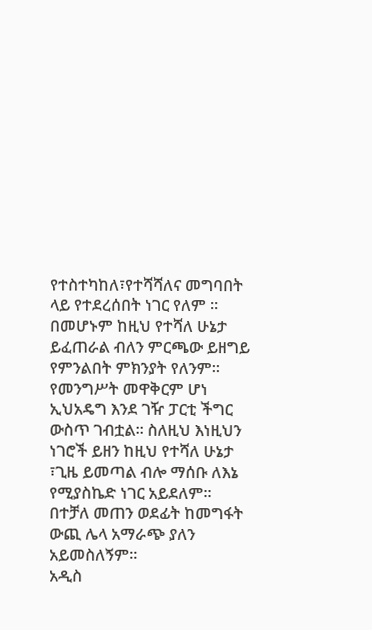የተስተካከለ፣የተሻሻለና መግባበት ላይ የተደረሰበት ነገር የለም ።
በመሆኑም ከዚህ የተሻለ ሁኔታ ይፈጠራል ብለን ምርጫው ይዘግይ የምንልበት ምክንያት የለንም። የመንግሥት መዋቅርም ሆነ ኢህአዴግ እንደ ገዥ ፓርቲ ችግር ውስጥ ገብቷል። ስለዚህ እነዚህን ነገሮች ይዘን ከዚህ የተሻለ ሁኔታ ፣ጊዜ ይመጣል ብሎ ማሰቡ ለእኔ የሚያስኬድ ነገር አይደለም። በተቻለ መጠን ወደፊት ከመግፋት ውጪ ሌላ አማራጭ ያለን አይመስለኝም።
አዲስ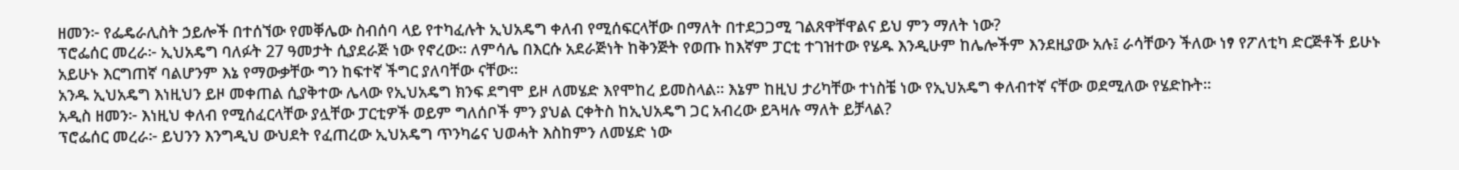ዘመን፦ የፌዴራሊስት ኃይሎች በተሰኘው የመቐሌው ስብሰባ ላይ የተካፈሉት ኢህአዴግ ቀለብ የሚሰፍርላቸው በማለት በተደጋጋሚ ገልጸዋቸዋልና ይህ ምን ማለት ነው?
ፕሮፌሰር መረራ፦ ኢህአዴግ ባለፉት 27 ዓመታት ሲያደራጅ ነው የኖረው፡፡ ለምሳሌ በእርሱ አደራጅነት ከቅንጅት የወጡ ከእኛም ፓርቲ ተገዝተው የሄዱ እንዲሁም ከሌሎችም እንደዚያው አሉ፤ ራሳቸውን ችለው ነፃ የፖለቲካ ድርጅቶች ይሁኑ አይሁኑ እርግጠኛ ባልሆንም እኔ የማውቃቸው ግን ከፍተኛ ችግር ያለባቸው ናቸው።
አንዱ ኢህአዴግ እነዚህን ይዞ መቀጠል ሲያቅተው ሌላው የኢህአዴግ ክንፍ ደግሞ ይዞ ለመሄድ እየሞከረ ይመስላል። እኔም ከዚህ ታሪካቸው ተነስቼ ነው የኢህአዴግ ቀለብተኛ ናቸው ወደሚለው የሄድኩት።
አዲስ ዘመን፦ እነዚህ ቀለብ የሚሰፈርላቸው ያሏቸው ፓርቲዎች ወይም ግለሰቦች ምን ያህል ርቀትስ ከኢህአዴግ ጋር አብረው ይጓዛሉ ማለት ይቻላል?
ፕሮፌሰር መረራ፦ ይህንን እንግዲህ ውህደት የፈጠረው ኢህአዴግ ጥንካሬና ህወሓት እስከምን ለመሄድ ነው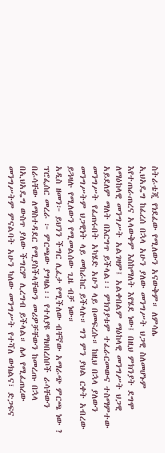ስትራቴጂ የነደፈው የሚለውን አናውቅም። ለምሳሌ
ኢህአዴግ ከፈረሰ በኋላ አሁን ያለው መንግሥት ህጋዊ ስለመሆኑም እየተጠራጠረና አላውቅም እስከማለት እየሄደ ነው፤ በዚህ ምክንያት ደግሞ ለማዕከላዊ መንግሥት አልገዛም፤ አልቀበልም ማዕከላዊ መንግሥት ህጋዊ አይደለም ማለት በእርግጥ ይችላል፡፡ ምክንያቱም ተፈራርመውና ተስማምተው መንግሥት የፈጠሩበት አካሄድ አሁን ላይ በመፍረሱ። ከዚህ በኋላ ያለውን መንግሥትም ህጋዊነት ላይ መከራከር ይችላሉ። ግን ምን ያህል ርቀት አብረው ይጓዛሉ የሚለውን የሚመልሰው ጊዜ ብቻ ነው።
አዲስ ዘመን፦ ይህንን ችግር ሊፈታ የሚችለው ብቸኛው አማራጭ ምርጫ ነው ?
ፕሮፌሰር መረራ ፦ ምርጫው ያግዛል፡፡ የተለያዩ ማህበረሰቦች ራሳቸውን በራሳቸው ለማስተዳደር የሚያስችላቸውን መሪዎቻቸውን ከመረጡ በኋላ በኢህአዴግ ውስጥ ያለው ችግርም ሊረግብ ይችላል። ሌላ የሚፈጠረው መንግሥትም ምናልባት አሁን ካለው መንግሥት የተሻለ ውክልና፣ ድጋፍና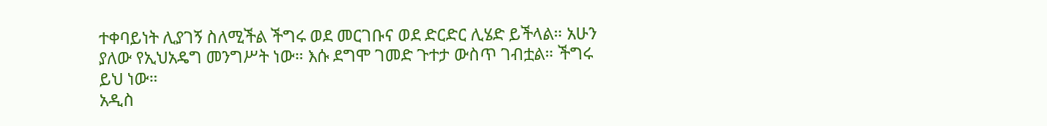ተቀባይነት ሊያገኝ ስለሚችል ችግሩ ወደ መርገቡና ወደ ድርድር ሊሄድ ይችላል። አሁን ያለው የኢህአዴግ መንግሥት ነው። እሱ ደግሞ ገመድ ጉተታ ውስጥ ገብቷል። ችግሩ ይህ ነው።
አዲስ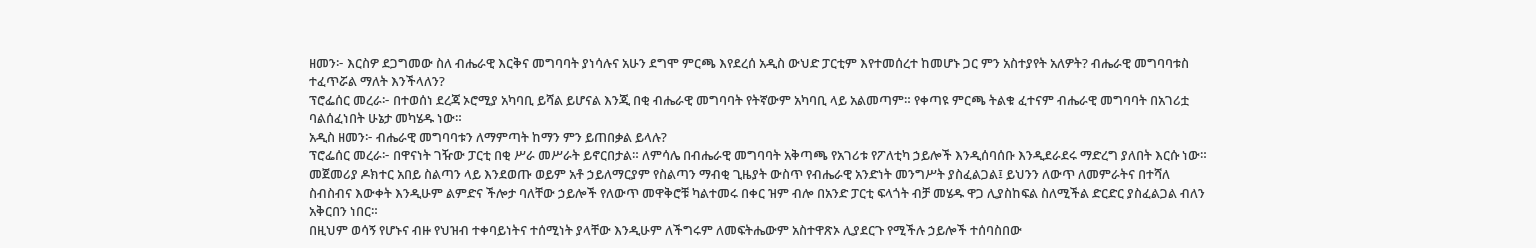ዘመን፦ እርስዎ ደጋግመው ስለ ብሔራዊ እርቅና መግባባት ያነሳሉና አሁን ደግሞ ምርጫ እየደረሰ አዲስ ውህድ ፓርቲም እየተመሰረተ ከመሆኑ ጋር ምን አስተያየት አለዎት? ብሔራዊ መግባባቱስ ተፈጥሯል ማለት እንችላለን?
ፕሮፌሰር መረራ፦ በተወሰነ ደረጃ ኦሮሚያ አካባቢ ይሻል ይሆናል እንጂ በቂ ብሔራዊ መግባባት የትኛውም አካባቢ ላይ አልመጣም። የቀጣዩ ምርጫ ትልቁ ፈተናም ብሔራዊ መግባባት በአገሪቷ ባልሰፈነበት ሁኔታ መካሄዱ ነው።
አዲስ ዘመን፦ ብሔራዊ መግባባቱን ለማምጣት ከማን ምን ይጠበቃል ይላሉ?
ፕሮፌሰር መረራ፦ በዋናነት ገዥው ፓርቲ በቂ ሥራ መሥራት ይኖርበታል። ለምሳሌ በብሔራዊ መግባባት አቅጣጫ የአገሪቱ የፖለቲካ ኃይሎች እንዲሰባሰቡ እንዲደራደሩ ማድረግ ያለበት እርሱ ነው። መጀመሪያ ዶክተር አበይ ስልጣን ላይ እንደወጡ ወይም አቶ ኃይለማርያም የስልጣን ማብቂ ጊዜያት ውስጥ የብሔራዊ አንድነት መንግሥት ያስፈልጋል፤ ይህንን ለውጥ ለመምራትና በተሻለ ስብስብና እውቀት እንዲሁም ልምድና ችሎታ ባለቸው ኃይሎች የለውጥ መዋቅሮቹ ካልተመሩ በቀር ዝም ብሎ በአንድ ፓርቲ ፍላጎት ብቻ መሄዱ ዋጋ ሊያስከፍል ስለሚችል ድርድር ያስፈልጋል ብለን አቅርበን ነበር።
በዚህም ወሳኝ የሆኑና ብዙ የህዝብ ተቀባይነትና ተሰሚነት ያላቸው እንዲሁም ለችግሩም ለመፍትሔውም አስተዋጽኦ ሊያደርጉ የሚችሉ ኃይሎች ተሰባስበው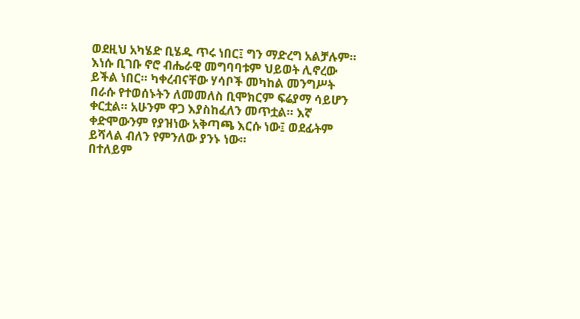ወደዚህ አካሄድ ቢሄዱ ጥሩ ነበር፤ ግን ማድረግ አልቻሉም። እነሱ ቢገቡ ኖሮ ብሔራዊ መግባባቱም ህይወት ሊኖረው ይችል ነበር። ካቀረብናቸው ሃሳቦች መካከል መንግሥት በራሱ የተወሰኑትን ለመመለስ ቢሞክርም ፍሬያማ ሳይሆን ቀርቷል። አሁንም ዋጋ እያስከፈለን መጥቷል። እኛ ቀድሞውንም የያዝነው አቅጣጫ እርሱ ነው፤ ወደፊትም ይሻላል ብለን የምንለው ያንኑ ነው።
በተለይም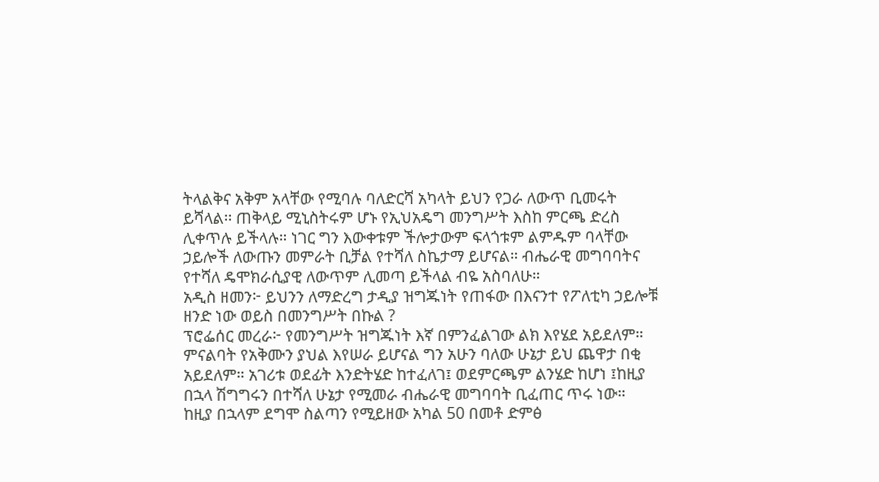ትላልቅና አቅም አላቸው የሚባሉ ባለድርሻ አካላት ይህን የጋራ ለውጥ ቢመሩት ይሻላል፡፡ ጠቅላይ ሚኒስትሩም ሆኑ የኢህአዴግ መንግሥት እስከ ምርጫ ድረስ ሊቀጥሉ ይችላሉ። ነገር ግን እውቀቱም ችሎታውም ፍላጎቱም ልምዱም ባላቸው ኃይሎች ለውጡን መምራት ቢቻል የተሻለ ስኬታማ ይሆናል። ብሔራዊ መግባባትና የተሻለ ዴሞክራሲያዊ ለውጥም ሊመጣ ይችላል ብዬ አስባለሁ።
አዲስ ዘመን፦ ይህንን ለማድረግ ታዲያ ዝግጁነት የጠፋው በእናንተ የፖለቲካ ኃይሎቹ ዘንድ ነው ወይስ በመንግሥት በኩል ?
ፕሮፌሰር መረራ፦ የመንግሥት ዝግጁነት እኛ በምንፈልገው ልክ እየሄደ አይደለም። ምናልባት የአቅሙን ያህል እየሠራ ይሆናል ግን አሁን ባለው ሁኔታ ይህ ጨዋታ በቂ አይደለም። አገሪቱ ወደፊት እንድትሄድ ከተፈለገ፤ ወደምርጫም ልንሄድ ከሆነ ፤ከዚያ በኋላ ሽግግሩን በተሻለ ሁኔታ የሚመራ ብሔራዊ መግባባት ቢፈጠር ጥሩ ነው።
ከዚያ በኋላም ደግሞ ስልጣን የሚይዘው አካል 50 በመቶ ድምፅ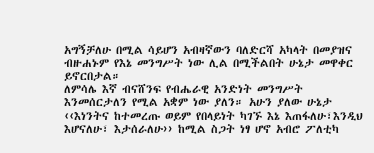አግኝቻለሁ በሚል ሳይሆን አብዛኛውን ባለድርሻ አካላት በመያዝና ብዙሐኑም የእኔ መንግሥት ነው ሊል በሚችልበት ሁኔታ መዋቀር ይኖርበታል።
ለምሳሌ እኛ ብናሸንፍ የብሔራዊ አንድነት መንግሥት እንመሰርታለን የሚል አቋም ነው ያለን። አሁን ያለው ሁኔታ ‹‹እነንትና ከተመረጡ ወይም የበላይነት ካገኙ እኔ እጠፋለሁ፣እንዲህ እሆናለሁ፣ እታሰራለሁ›› ከሚል ስጋት ነፃ ሆኖ አብሮ ፖለቲካ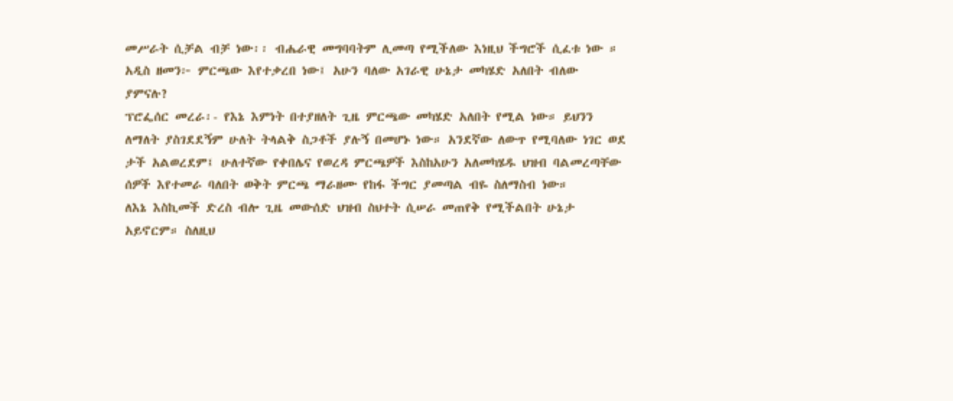መሥራት ሲቻል ብቻ ነው፡፡ ብሔራዊ መግባባትም ሊመጣ የሚችለው እነዚህ ችግሮች ሲፈቱ ነው ።
አዲስ ዘመን፦ ምርጫው እየተቃረበ ነው፤ አሁን ባለው አገራዊ ሁኔታ መካሄድ አለበት ብለው ያምናሉ?
ፕሮፌሰር መረራ፡- የእኔ እምነት በተያዘለት ጊዜ ምርጫው መካሄድ አለበት የሚል ነው። ይህንን ለማለት ያስገደደኝም ሁለት ትላልቅ ስጋቶች ያሉኝ በመሆኑ ነው። አንደኛው ለውጥ የሚባለው ነገር ወደ ታች አልወረደም፤ ሁለተኛው የቀበሌና የወረዳ ምርጫዎች እስከአሁን አለመካሄዱ ህዝብ ባልመረጣቸው ሰዎች እየተመራ ባለበት ወቅት ምርጫ ማራዘሙ የከፋ ችግር ያመጣል ብዬ ስለማስብ ነው።
ለእኔ እስኪመች ድረስ ብሎ ጊዜ መውሰድ ህዝብ ስህተት ሲሠራ መጠየቅ የሚችልበት ሁኔታ አይኖርም። ስለዚህ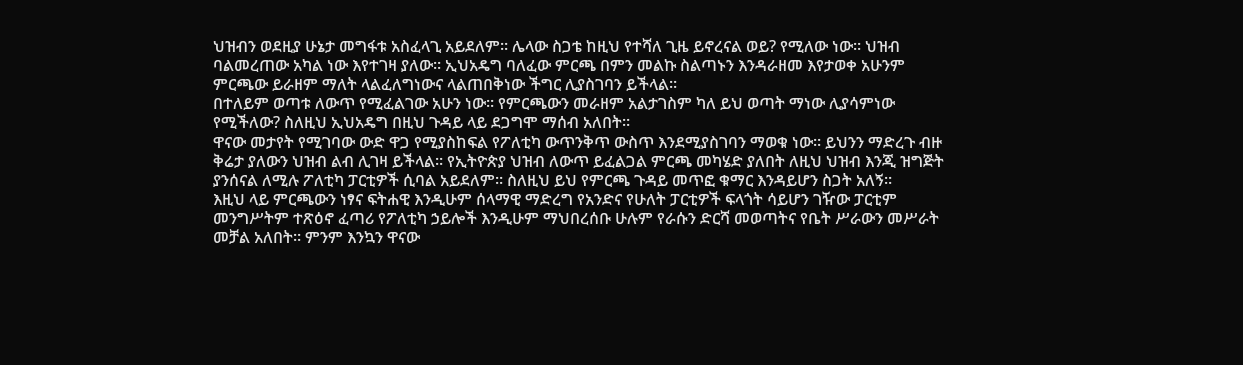ህዝብን ወደዚያ ሁኔታ መግፋቱ አስፈላጊ አይደለም። ሌላው ስጋቴ ከዚህ የተሻለ ጊዜ ይኖረናል ወይ? የሚለው ነው። ህዝብ ባልመረጠው አካል ነው እየተገዛ ያለው። ኢህአዴግ ባለፈው ምርጫ በምን መልኩ ስልጣኑን እንዳራዘመ እየታወቀ አሁንም ምርጫው ይራዘም ማለት ላልፈለግነውና ላልጠበቅነው ችግር ሊያስገባን ይችላል።
በተለይም ወጣቱ ለውጥ የሚፈልገው አሁን ነው። የምርጫውን መራዘም አልታገስም ካለ ይህ ወጣት ማነው ሊያሳምነው የሚችለው? ስለዚህ ኢህአዴግ በዚህ ጉዳይ ላይ ደጋግሞ ማሰብ አለበት።
ዋናው መታየት የሚገባው ውድ ዋጋ የሚያስከፍል የፖለቲካ ውጥንቅጥ ውስጥ እንደሚያስገባን ማወቁ ነው። ይህንን ማድረጉ ብዙ ቅሬታ ያለውን ህዝብ ልብ ሊገዛ ይችላል። የኢትዮጵያ ህዝብ ለውጥ ይፈልጋል ምርጫ መካሄድ ያለበት ለዚህ ህዝብ እንጂ ዝግጅት ያንሰናል ለሚሉ ፖለቲካ ፓርቲዎች ሲባል አይደለም። ስለዚህ ይህ የምርጫ ጉዳይ መጥፎ ቁማር እንዳይሆን ስጋት አለኝ።
እዚህ ላይ ምርጫውን ነፃና ፍትሐዊ እንዲሁም ሰላማዊ ማድረግ የአንድና የሁለት ፓርቲዎች ፍላጎት ሳይሆን ገዥው ፓርቲም መንግሥትም ተጽዕኖ ፈጣሪ የፖለቲካ ኃይሎች እንዲሁም ማህበረሰቡ ሁሉም የራሱን ድርሻ መወጣትና የቤት ሥራውን መሥራት መቻል አለበት። ምንም እንኳን ዋናው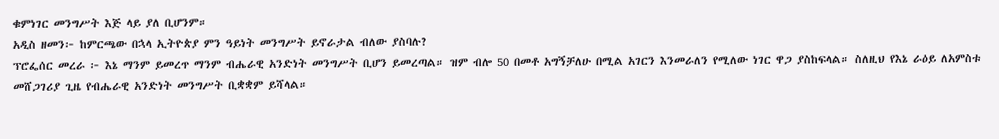ቁምነገር መንግሥት እጅ ላይ ያለ ቢሆንም።
አዲስ ዘመን፦ ከምርጫው በኋላ ኢትዮጵያ ምን ዓይነት መንግሥት ይኖራታል ብለው ያስባሉ?
ፕሮፌሰር መረራ ፦ እኔ ማንም ይመረጥ ማንም ብሔራዊ አንድነት መንግሥት ቢሆን ይመረጣል። ዝም ብሎ 50 በመቶ አግኝቻለሁ በሚል አገርን እንመራለን የሚለው ነገር ዋጋ ያስከፍላል። ስለዚህ የእኔ ራዕይ ለአምስቱ መሸጋገሪያ ጊዜ የብሔራዊ አንድነት መንግሥት ቢቋቋም ይሻላል።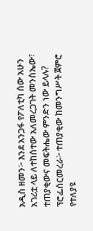አዲስ ዘመን፦ እንደ አንጋፋ የፖለቲካ ሰው አሁን አገሪቷ ላይ ለተከሰተው አለመረጋገት መንስኤው፣ ተጠያቂውና መፍትሔው ምንድን ነው ይላሉ?
ፕሮፌሰርመረራ፦ ተጠያቂው ከመንግሥት ጀምሮ የተለያዩ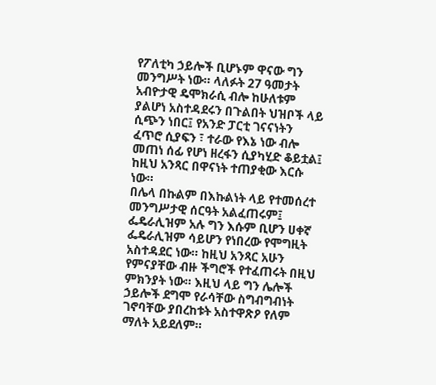የፖለቲካ ኃይሎች ቢሆኑም ዋናው ግን መንግሥት ነው። ላለፉት 27 ዓመታት አብዮታዊ ዴሞክራሲ ብሎ ከሁለቱም ያልሆነ አስተዳደሩን በጉልበት ህዝቦች ላይ ሲጭን ነበር፤ የአንድ ፓርቲ ገናናነትን ፈጥሮ ሲያፍን ፣ ተራው የእኔ ነው ብሎ መጠነ ሰፊ የሆነ ዘረፋን ሲያካሂድ ቆይቷል፤ ከዚህ አንጻር በዋናነት ተጠያቂው እርሱ ነው።
በሌላ በኩልም በእኩልነት ላይ የተመሰረተ መንግሥታዊ ሰርዓት አልፈጠሩም፤ ፌዴራሊዝም አሉ ግን እሱም ቢሆን ሀቀኛ ፌዴራሊዝም ሳይሆን የነበረው የሞግዚት አስተዳደር ነው። ከዚህ አንጻር አሁን የምናያቸው ብዙ ችግሮች የተፈጠሩት በዚህ ምክንያት ነው። እዚህ ላይ ግን ሌሎች ኃይሎች ደግሞ የራሳቸው ስግብግብነት ገኖባቸው ያበረከቱት አስተዋጽዖ የለም ማለት አይደለም።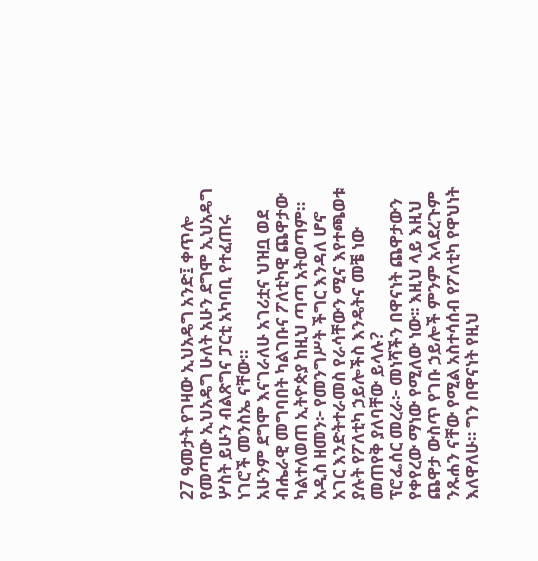27 ዓመታት የገዛው ኢህአዴግ አንድ፤ ቀጥሎ የመጣው ኢህአዴግ ሁለት አሁን ደግሞ ኢህአዴግ ሦስት ይሁን ብልጽግና ፓርቲ አካባቢ የተፈጠሩ ነገሮች መንስኤ ናቸው።
አሁንም ደግሞ እናገራለሁ አገሪቷና ህዝቧ ወደ ብሔራዊ መግባበት ካልገቡና ፖለቲካዊ ጨዋታው ካልተለወጠ ኢትዮጵያ ከዚህ ጣጣ አትወጣም።
አዲስ ዘመን፦ የመንግሥት ችግር እንዳለ ሆኖ አገር እንድትተራመስ የራሳቸውን ሚና እየተጫወቱ ያሉት የፖለቲካ ኃይሎችስ እንዴትና መቼ ነው መጠየቅ ያለባቸው ይላሉ?
ፕሮፌሰር መረራ፦ መነሻችን በዋናነት ጨዋታውን የቀየረው ማነው የሚለው ነው፡፡ እዚህ ላይ እዚህ ጨዋታ ውስጥ የገቡ ኃይሎች ምንም አላደረጉም ንጹሐን ናቸው የሚል አስተሳሰብ የፖለቲካ የዋህነት እለዋለሁ። ግን በዋናነት የዚህ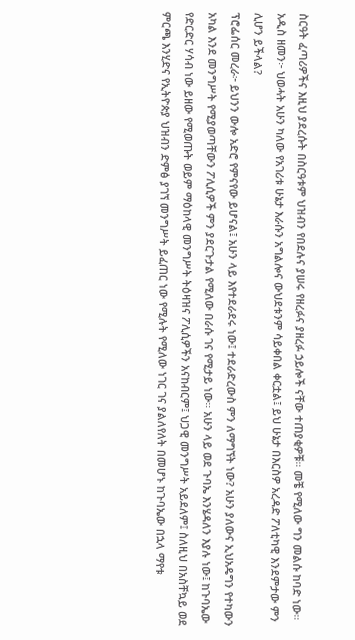ስርዓት ፈጣሪዎችና እዚህ ያደረሱት በስርዓቱም ህዝብን የበደሉና ያሠሩ የዘረፉና ያዘረፉ ኃይሎች ናቸው ተጠያቂዎቹ። መቼ የሚለው ግን መልሱ ከባድ ነው።
አዲስ ዘመን፦ ህወሓት አሁን ካለው የአገሪቱ ሁኔታ እራሱን አግልሎና ውህደቱንም ሳይቀበል ቀርቷል፤ ይህ ሁኔታ በእርስዎ አረዳድ ፖለቲካዊ እንደምታው ምን ሊሆን ይችላል?
ፕሮፌሰር መረራ፦ ይህንን ውሎ አድሮ የምናየው ይሆናል፤ አሁን ላይ እየተደራደሩ ነው፤ ተደራድረውስ ምን ለማግኘት ነው? አሁን ያለውና ኢህአዴግን የተካውን አካል እንደ መንግሥት የሚያወጣቸውን ፖሊሲዎች ምን ያደርጉታል የሚለው በራሱ ገና የሚታይ ነው። አሁን ላይ ወደ ጉባኤ እንሄዳለን እያሉ ነው፤ ከጉባኤው የድርድር ሃሳብ ነው ይዘው የሚወጡት ወይም ማዕከላዊ መንግሥት ትዕዛዝና ፖሊሲዎችን አናከብርም፤ ህጋዊ መንግሥት አይደለም፤ ስለዚህ በአስቸኳይ ወደ ምርጫ እንሂድና የኢትዮጵያ ህዝብን ድምፅ ያገኘ መንግሥት ይፈጠር ነው የሚሉት የሚለው ነገር ገና ያልለየለት በመሆኑ ከጉባኤው በኋላ ማየቱ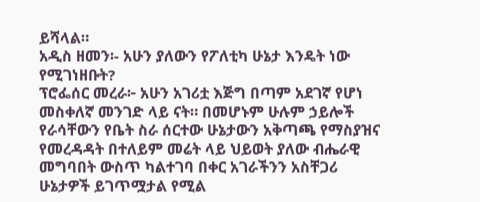ይሻላል።
አዲስ ዘመን፡- አሁን ያለውን የፖለቲካ ሁኔታ እንዴት ነው የሚገነዘቡት?
ፕሮፌሰር መረራ፦ አሁን አገሪቷ እጅግ በጣም አደገኛ የሆነ መስቀለኛ መንገድ ላይ ናት። በመሆኑም ሁሉም ኃይሎች የራሳቸውን የቤት ስራ ሰርተው ሁኔታውን አቅጣጫ የማስያዝና የመረዳዳት በተለይም መሬት ላይ ህይወት ያለው ብሔራዊ መግባበት ውስጥ ካልተገባ በቀር አገራችንን አስቸጋሪ ሁኔታዎች ይገጥሟታል የሚል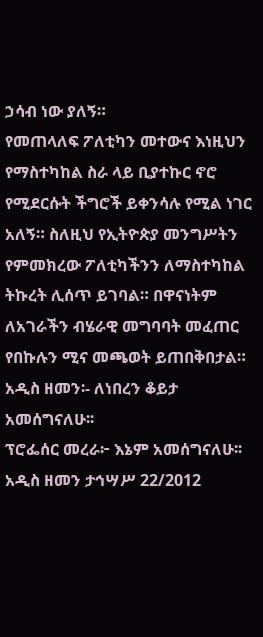ኃሳብ ነው ያለኝ።
የመጠላለፍ ፖለቲካን መተውና እነዚህን የማስተካከል ስራ ላይ ቢያተኩር ኖሮ የሚደርሱት ችግሮች ይቀንሳሉ የሚል ነገር አለኝ። ስለዚህ የኢትዮጵያ መንግሥትን የምመክረው ፖለቲካችንን ለማስተካከል ትኩረት ሊሰጥ ይገባል። በዋናነትም ለአገራችን ብሄራዊ መግባባት መፈጠር የበኩሉን ሚና መጫወት ይጠበቅበታል።
አዲስ ዘመን፡- ለነበረን ቆይታ አመሰግናለሁ፡፡
ፕሮፌሰር መረራ፦ እኔም አመሰግናለሁ፡፡
አዲስ ዘመን ታኅሣሥ 22/2012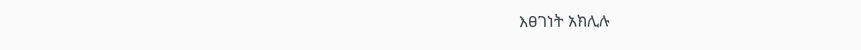እፀገነት አክሊሉ